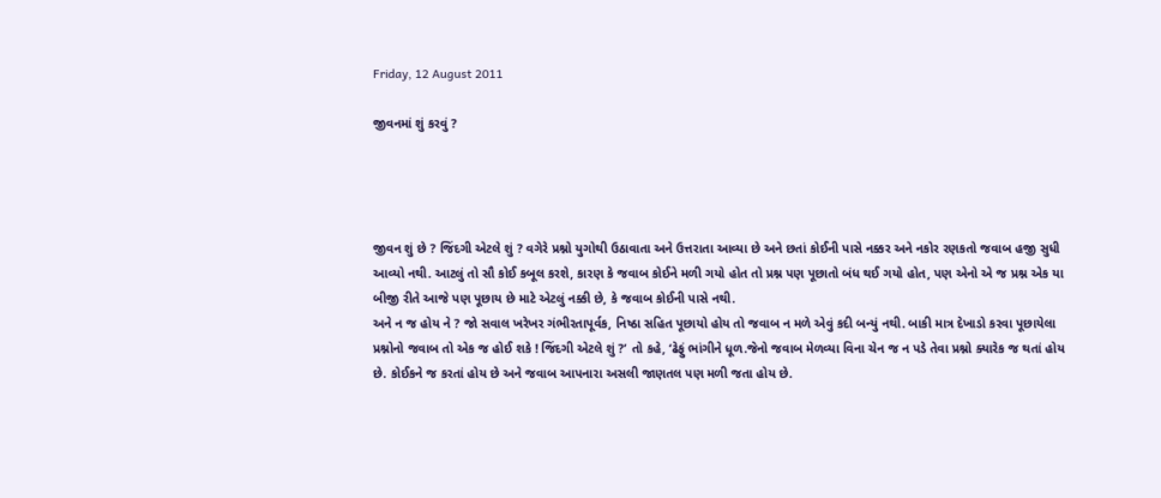Friday, 12 August 2011

જીવનમાં શું કરવું ?




જીવન શું છે ? જિંદગી એટલે શું ? વગેરે પ્રશ્નો યુગોથી ઉઠાવાતા અને ઉત્તરાતા આવ્યા છે અને છતાં કોઈની પાસે નક્કર અને નકોર રણકતો જવાબ હજી સુધી આવ્યો નથી. આટલું તો સૌ કોઈ કબૂલ કરશે, કારણ કે જવાબ કોઈને મળી ગયો હોત તો પ્રશ્ન પણ પૂછાતો બંધ થઈ ગયો હોત, પણ એનો એ જ પ્રશ્ન એક યા બીજી રીતે આજે પણ પૂછાય છે માટે એટલું નક્કી છે, કે જવાબ કોઈની પાસે નથી.
અને ન જ હોય ને ? જો સવાલ ખરેખર ગંભીરતાપૂર્વક, નિષ્ઠા સહિત પૂછાયો હોય તો જવાબ ન મળે એવું કદી બન્યું નથી. બાકી માત્ર દેખાડો કરવા પૂછાયેલા પ્રશ્નોનો જવાબ તો એક જ હોઈ શકે ! જિંદગી એટલે શું ?’ તો કહે, ‘ઢેફું ભાંગીને ધૂળ.જેનો જવાબ મેળવ્યા વિના ચેન જ ન પડે તેવા પ્રશ્નો ક્યારેક જ થતાં હોય છે. કોઈકને જ કરતાં હોય છે અને જવાબ આપનારા અસલી જાણતલ પણ મળી જતા હોય છે.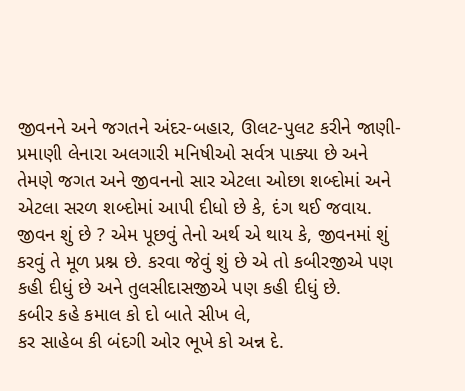જીવનને અને જગતને અંદર-બહાર, ઊલટ-પુલટ કરીને જાણી-પ્રમાણી લેનારા અલગારી મનિષીઓ સર્વત્ર પાક્યા છે અને તેમણે જગત અને જીવનનો સાર એટલા ઓછા શબ્દોમાં અને એટલા સરળ શબ્દોમાં આપી દીધો છે કે, દંગ થઈ જવાય. જીવન શું છે ? એમ પૂછવું તેનો અર્થ એ થાય કે, જીવનમાં શું કરવું તે મૂળ પ્રશ્ન છે. કરવા જેવું શું છે એ તો કબીરજીએ પણ કહી દીધું છે અને તુલસીદાસજીએ પણ કહી દીધું છે.
કબીર કહે કમાલ કો દો બાતે સીખ લે,
કર સાહેબ કી બંદગી ઓર ભૂખે કો અન્ન દે.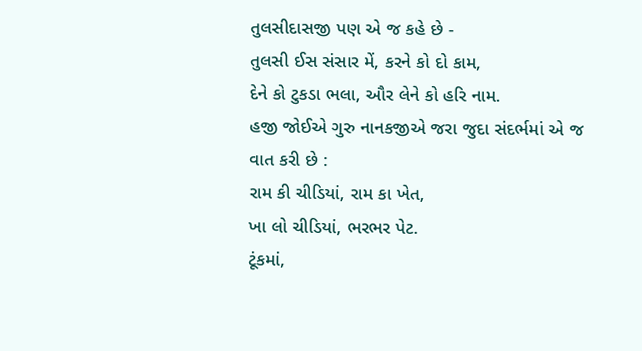તુલસીદાસજી પણ એ જ કહે છે -
તુલસી ઈસ સંસાર મેં, કરને કો દો કામ,
દેને કો ટુકડા ભલા, ઔર લેને કો હરિ નામ.
હજી જોઈએ ગુરુ નાનકજીએ જરા જુદા સંદર્ભમાં એ જ વાત કરી છે :
રામ કી ચીડિયાં, રામ કા ખેત,
ખા લો ચીડિયાં, ભરભર પેટ.
ટૂંકમાં,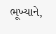ભૂખ્યાને,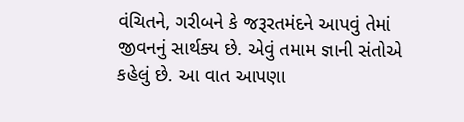વંચિતને, ગરીબને કે જરૂરતમંદને આપવું તેમાં જીવનનું સાર્થક્ય છે. એવું તમામ જ્ઞાની સંતોએ કહેલું છે. આ વાત આપણા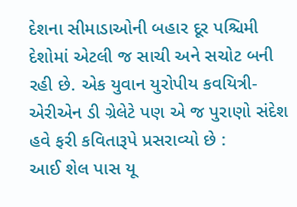દેશના સીમાડાઓની બહાર દૂર પશ્ચિમી દેશોમાં એટલી જ સાચી અને સચોટ બની રહી છે. એક યુવાન યુરોપીય કવયિત્રી- એરીએન ડી ગ્રેલેટે પણ એ જ પુરાણો સંદેશ હવે ફરી કવિતારૂપે પ્રસરાવ્યો છે :
આઈ શેલ પાસ યૂ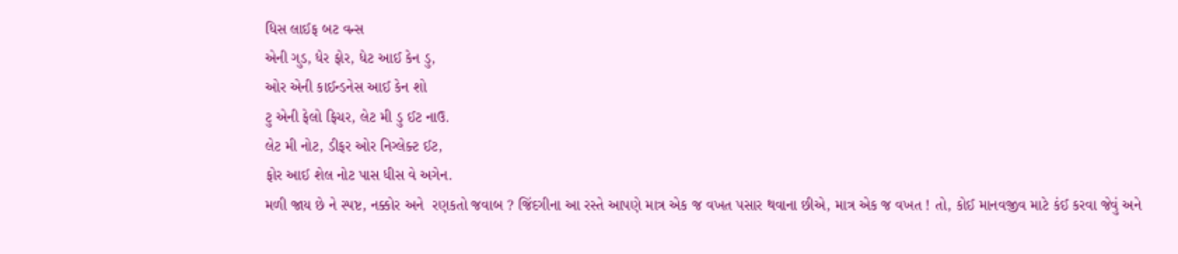ધિસ લાઈફ બટ વન્સ
એની ગુડ, ધેર ફોર, ધેટ આઈ કેન ડુ,
ઓર એની કાઈન્ડનેસ આઈ કેન શો
ટુ એની ફેલો ફિચર, લેટ મી ડુ ઈટ નાઉ.
લેટ મી નોટ, ડીફર ઓર નિગ્લેક્ટ ઈટ,
ફોર આઈ શેલ નોટ પાસ ધીસ વે અગેન.
મળી જાય છે ને સ્પષ્ટ, નક્કોર અને  રણકતો જવાબ ? જિંદગીના આ રસ્તે આપણે માત્ર એક જ વખત પસાર થવાના છીએ, માત્ર એક જ વખત ! તો, કોઈ માનવજીવ માટે કંઈ કરવા જેવું અને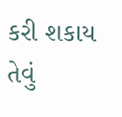કરી શકાય તેવું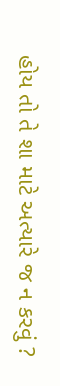હોય તો તે શા માટે અત્યારે જ ન કરવું ?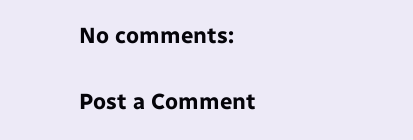No comments:

Post a Comment